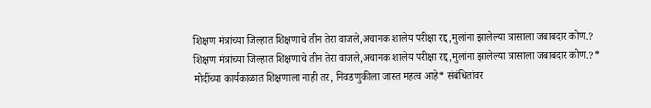शिक्षण मंत्रांच्या जिल्हात शिक्षणाचे तीन तेरा वाजले,अचानक शालेय परीक्षा रद्द,मुलांना झालेल्या त्रासाला जबाबदार कोण.?
शिक्षण मंत्रांच्या जिल्हात शिक्षणाचे तीन तेरा वाजले,अचानक शालेय परीक्षा रद्द,मुलांना झालेल्या त्रासाला जबाबदार कोण.?* मोदींच्या कार्यकाळात शिक्षणाला नाही तर, निवडणुकीला जास्त महत्व आहे* संबंधितांवर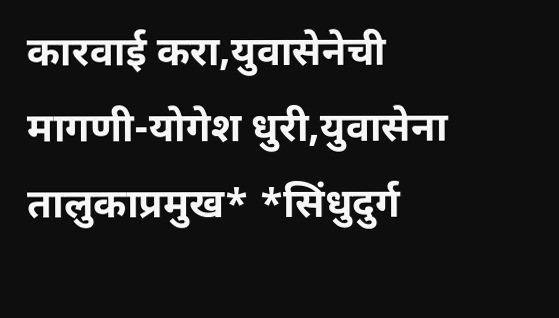कारवाई करा,युवासेनेची मागणी-योगेश धुरी,युवासेना तालुकाप्रमुख* *सिंधुदुर्ग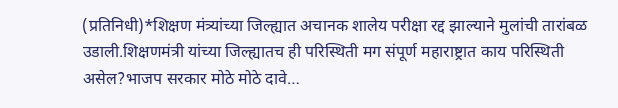(प्रतिनिधी)*शिक्षण मंत्र्यांच्या जिल्ह्यात अचानक शालेय परीक्षा रद्द झाल्याने मुलांची तारांबळ उडाली.शिक्षणमंत्री यांच्या जिल्ह्यातच ही परिस्थिती मग संपूर्ण महाराष्ट्रात काय परिस्थिती असेल?भाजप सरकार मोठे मोठे दावे…